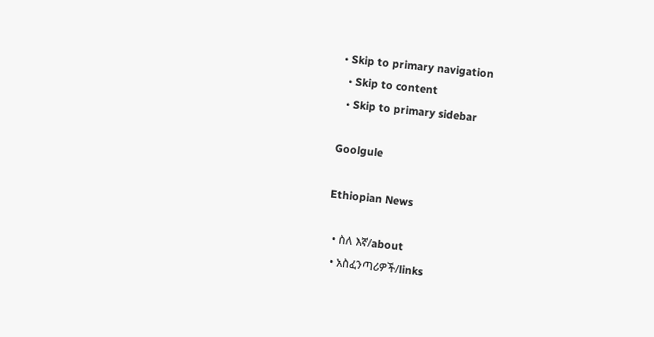• Skip to primary navigation
  • Skip to content
  • Skip to primary sidebar

Goolgule

Ethiopian News

  • ስለ እኛ/about
  • አስፈንጣሪዎች/links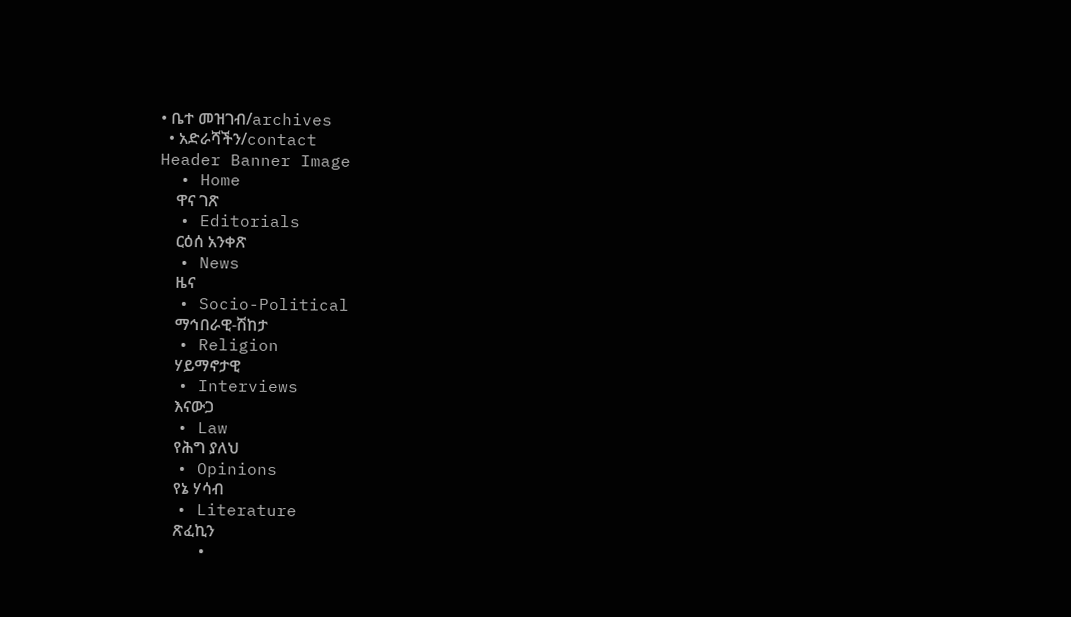• ቤተ መዝገብ/archives
  • አድራሻችን/contact
Header Banner Image
  • Home
    ዋና ገጽ
  • Editorials
    ርዕሰ አንቀጽ
  • News
    ዜና
  • Socio-Political
    ማኅበራዊ-ሽከታ
  • Religion
    ሃይማኖታዊ
  • Interviews
    እናውጋ
  • Law
    የሕግ ያለህ
  • Opinions
    የኔ ሃሳብ
  • Literature
    ጽፈኪን
    •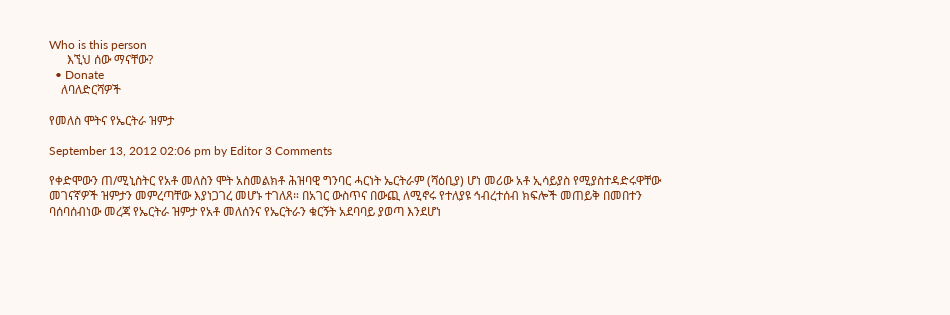Who is this person
      እኚህ ሰው ማናቸው?
  • Donate
    ለባለድርሻዎች

የመለስ ሞትና የኤርትራ ዝምታ

September 13, 2012 02:06 pm by Editor 3 Comments

የቀድሞውን ጠ/ሚኒስትር የአቶ መለስን ሞት አስመልክቶ ሕዝባዊ ግንባር ሓርነት ኤርትራም (ሻዕቢያ) ሆነ መሪው አቶ ኢሳይያስ የሚያስተዳድሩዋቸው መገናኛዎች ዝምታን መምረጣቸው እያነጋገረ መሆኑ ተገለጸ። በአገር ውስጥና በውጪ ለሚኖሩ የተለያዩ ኅብረተሰብ ክፍሎች መጠይቅ በመበተን ባሰባሰብነው መረጃ የኤርትራ ዝምታ የአቶ መለሰንና የኤርትራን ቁርኝት አደባባይ ያወጣ እንደሆነ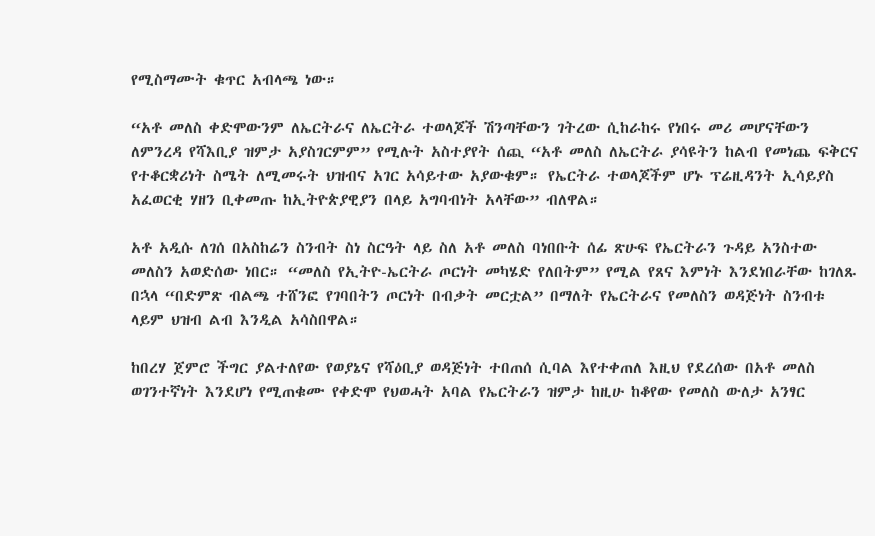የሚስማሙት ቁጥር አብላጫ ነው።

“አቶ መለስ ቀድሞውንም ለኤርትራና ለኤርትራ ተወላጆች ሽንጣቸውን ገትረው ሲከራከሩ የነበሩ መሪ መሆናቸውን ለምንረዳ የሻእቢያ ዝምታ አያስገርምም” የሚሉት አስተያየት ሰጪ “አቶ መለስ ለኤርትራ ያሳዩትን ከልብ የመነጨ ፍቅርና የተቆርቋሪነት ስሜት ለሚመሩት ህዝብና አገር አሳይተው አያውቁም። የኤርትራ ተወላጆችም ሆኑ ፕሬዚዳንት ኢሳይያስ አፈወርቂ ሃዘን ቢቀመጡ ከኢትዮጵያዊያን በላይ አግባብነት አላቸው” ብለዋል።

አቶ አዲሱ ለገሰ በአስከሬን ስንብት ስነ ስርዓት ላይ ስለ አቶ መለስ ባነበቡት ሰፊ ጽሁፍ የኤርትራን ጉዳይ አንስተው መለስን አወድሰው ነበር። “መለስ የኢትዮ-ኤርትራ ጦርነት መካሄድ የለበትም” የሚል የጸና እምነት እንደነበራቸው ከገለጹ በኋላ “በድምጽ ብልጫ ተሸንፎ የገባበትን ጦርነት በብቃት መርቷል” በማለት የኤርትራና የመለስን ወዳጅነት ስንብቱ ላይም ህዝብ ልብ እንዲል አሳስበዋል።

ከበረሃ ጀምሮ ችግር ያልተለየው የወያኔና የሻዕቢያ ወዳጅነት ተበጠሰ ሲባል እየተቀጠለ እዚህ የደረሰው በአቶ መለስ ወገንተኛነት እንደሆነ የሚጠቁሙ የቀድሞ የህወሓት አባል የኤርትራን ዝምታ ከዚሁ ከቆየው የመለስ ውለታ አንፃር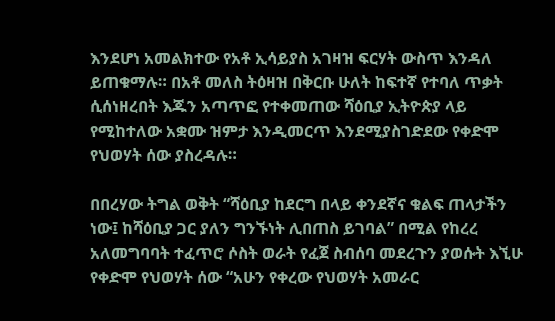እንደሆነ አመልክተው የአቶ ኢሳይያስ አገዛዝ ፍርሃት ውስጥ እንዳለ ይጠቁማሉ። በአቶ መለስ ትዕዛዝ በቅርቡ ሁለት ከፍተኛ የተባለ ጥቃት ሲሰነዘረበት እጁን አጣጥፎ የተቀመጠው ሻዕቢያ ኢትዮጵያ ላይ የሚከተለው አቋሙ ዝምታ እንዲመርጥ እንደሚያስገድደው የቀድሞ የህወሃት ሰው ያስረዳሉ።

በበረሃው ትግል ወቅት “ሻዕቢያ ከደርግ በላይ ቀንደኛና ቁልፍ ጠላታችን ነው፤ ከሻዕቢያ ጋር ያለን ግንኙነት ሊበጠስ ይገባል” በሚል የከረረ አለመግባባት ተፈጥሮ ሶስት ወራት የፈጀ ስብሰባ መደረጉን ያወሱት እኚሁ የቀድሞ የህወሃት ሰው “አሁን የቀረው የህወሃት አመራር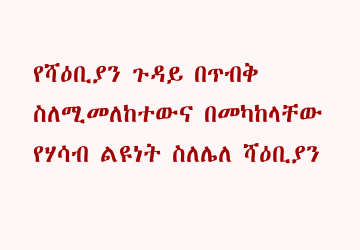የሻዕቢያን ጉዳይ በጥብቅ ስለሚመለከተውና በመካከላቸው የሃሳብ ልዩነት ስለሌለ ሻዕቢያን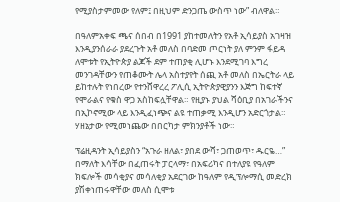የሚያስታምመው የለም፤ በዚህም ድንጋጤ ውስጥ ነው” ብለዋል።

በዓለምአቀፍ ጫና ሰበብ በ1991 ያከተመለትን የአቶ ኢሳይያስ አገዛዝ እንዲያንሰራራ ያደረጉት አቶ መለስ በባድመ ጦርነት ያለ ምንም ፋይዳ ለሞቱት የኢትዮጵያ ልጆች ደም ተጠያቂ ሊሆኑ እንደሚገባ እግረ መንገዳቸውን የጠቆሙት ሌላ አስተያየት ሰጪ አቶ መለስ በኤርትራ ላይ ይከተሉት የነበረው የተንሸዋረረ ፖሊሲ ኢትዮጵያዊያንን እጅግ ከፍተኛ የሞራልና የቁስ ዋጋ አስከፍሏቸዋል። የዚያኑ ያህል ሻዕቢያ በአገራችንና በኢኮኖሚው ላይ እንዲፈነጭና ልዩ ተጠቃሚ እንዲሆን አድርጎታል። ሃዘኔታው የሚመነጨው በበርካታ ምክንያቶች ነው።

ፕሬዚዳንት ኢሳይያስን “አጉራ ዘለል፣ ያበደ ውሻ፣ ጋጠወጥ፣ ዱርዬ…” በማለት እሳቸው በፈጠሩት ፓርላማ፣ በአፍሪካና በተለያዩ የዓለም ክፍሎች መሳቂያና መሳለቂያ አደርገው ከዓለም የዲፕሎማሲ መድረክ ያሽቀነጠሩዋቸው መለስ ሲሞቱ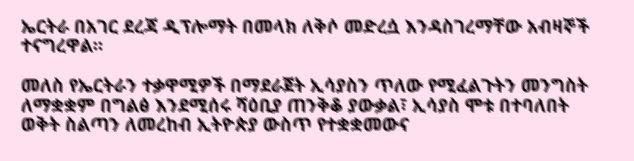ኤርትራ በአገር ደረጃ ዲፕሎማት በመላክ ለቅሶ መድረሷ እንዳስገረማቸው አብዛኞች ተናግረዋል።

መለስ የኤርትራን ተቃዋሚዎች በማደራጀት ኢሳያስን ጥለው የሚፈልጉትን መንግስት ለማቋቋም በግልፅ እንደሚሰሩ ሻዕቢያ ጠንቅቆ ያውቃል፣ ኢሳያስ ሞቱ በተባለበት ወቅት ስልጣን ለመረከብ ኢትዮጵያ ውስጥ የተቋቋመውና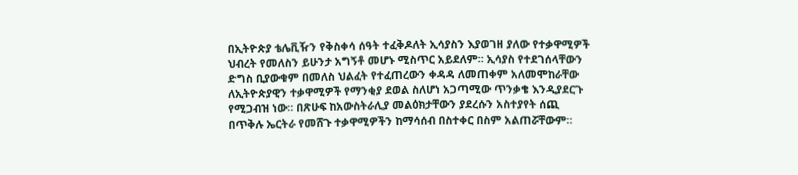በኢትዮጵያ ቴሌቪዥን የቅስቀሳ ሰዓት ተፈቅዶለት ኢሳያስን እያወገዘ ያለው የተቃዋሚዎች ህብረት የመለስን ይሁንታ አግኝቶ መሆኑ ሚስጥር አይደለም። ኢሳያስ የተደገሰላቸውን ድግስ ቢያውቁም በመለስ ህልፈት የተፈጠረውን ቀዳዳ ለመጠቀም አለመሞከራቸው ለኢትዮጵያዊን ተቃዋሚዎች የማንቂያ ደወል ስለሆነ አጋጣሚው ጥንቃቄ እንዲያደርጉ የሚጋብዝ ነው። በጽሁፍ ከአውስትራሊያ መልዕክታቸውን ያደረሱን አስተያየት ሰጪ በጥቅሉ ኤርትራ የመሸጉ ተቃዋሚዎችን ከማሳሰብ በስተቀር በስም አልጠሯቸውም።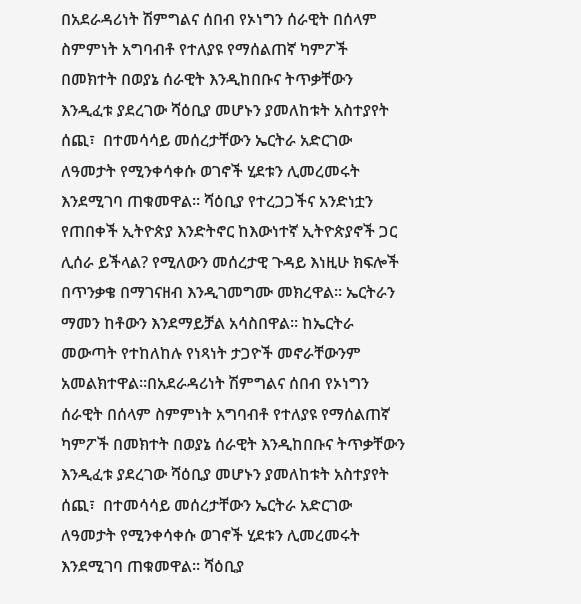በአደራዳሪነት ሽምግልና ሰበብ የኦነግን ሰራዊት በሰላም ስምምነት አግባብቶ የተለያዩ የማሰልጠኛ ካምፖች በመክተት በወያኔ ሰራዊት እንዲከበቡና ትጥቃቸውን እንዲፈቱ ያደረገው ሻዕቢያ መሆኑን ያመለከቱት አስተያየት ሰጪ፣  በተመሳሳይ መሰረታቸውን ኤርትራ አድርገው ለዓመታት የሚንቀሳቀሱ ወገኖች ሂደቱን ሊመረመሩት እንደሚገባ ጠቁመዋል። ሻዕቢያ የተረጋጋችና አንድነቷን የጠበቀች ኢትዮጵያ እንድትኖር ከእውነተኛ ኢትዮጵያኖች ጋር ሊሰራ ይችላል? የሚለውን መሰረታዊ ጉዳይ እነዚሁ ክፍሎች በጥንቃቄ በማገናዘብ እንዲገመግሙ መክረዋል። ኤርትራን ማመን ከቶውን እንደማይቻል አሳስበዋል። ከኤርትራ መውጣት የተከለከሉ የነጻነት ታጋዮች መኖራቸውንም አመልክተዋል።በአደራዳሪነት ሽምግልና ሰበብ የኦነግን ሰራዊት በሰላም ስምምነት አግባብቶ የተለያዩ የማሰልጠኛ ካምፖች በመክተት በወያኔ ሰራዊት እንዲከበቡና ትጥቃቸውን እንዲፈቱ ያደረገው ሻዕቢያ መሆኑን ያመለከቱት አስተያየት ሰጪ፣  በተመሳሳይ መሰረታቸውን ኤርትራ አድርገው ለዓመታት የሚንቀሳቀሱ ወገኖች ሂደቱን ሊመረመሩት እንደሚገባ ጠቁመዋል። ሻዕቢያ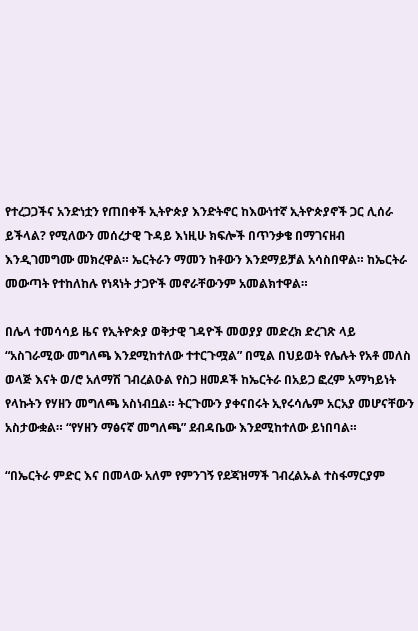የተረጋጋችና አንድነቷን የጠበቀች ኢትዮጵያ እንድትኖር ከእውነተኛ ኢትዮጵያኖች ጋር ሊሰራ ይችላል? የሚለውን መሰረታዊ ጉዳይ እነዚሁ ክፍሎች በጥንቃቄ በማገናዘብ እንዲገመግሙ መክረዋል። ኤርትራን ማመን ከቶውን እንደማይቻል አሳስበዋል። ከኤርትራ መውጣት የተከለከሉ የነጻነት ታጋዮች መኖራቸውንም አመልክተዋል።

በሌላ ተመሳሳይ ዜና የኢትዮጵያ ወቅታዊ ገዳዮች መወያያ መድረክ ድረገጽ ላይ “አስገራሚው መግለጫ እንደሚከተለው ተተርጉሟል” በሚል በህይወት የሌሉት የአቶ መለስ ወላጅ እናት ወ/ሮ አለማሽ ገብረልዑል የስጋ ዘመዶች ከኤርትራ በአይጋ ፎረም አማካይነት የላኩትን የሃዘን መግለጫ አስነብቧል። ትርጉሙን ያቀናበሩት ኢየሩሳሌም አርአያ መሆናቸውን አስታውቋል። “የሃዘን ማፅናኛ መግለጫ” ደብዳቤው እንደሚከተለው ይነበባል።

“በኤርትራ ምድር እና በመላው አለም የምንገኝ የደጃዝማች ገብረልኡል ተስፋማርያም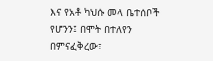እና የአቶ ካህሱ መላ ቤተሰቦች የሆንን፤ በሞት በተለየን በምናፈቅረው፣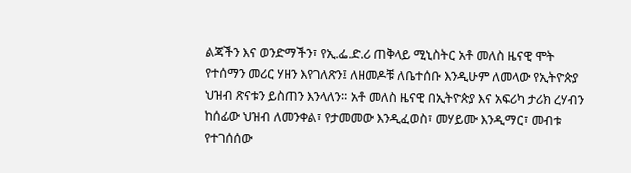ልጃችን እና ወንድማችን፣ የኢ.ፌ.ድ.ሪ ጠቅላይ ሚኒስትር አቶ መለስ ዜናዊ ሞት የተሰማን መሪር ሃዘን እየገለጽን፤ ለዘመዶቹ ለቤተሰቡ እንዲሁም ለመላው የኢትዮጵያ ህዝብ ጽናቱን ይስጠን እንላለን። አቶ መለስ ዜናዊ በኢትዮጵያ እና አፍሪካ ታሪክ ረሃብን ከሰፊው ህዝብ ለመንቀል፣ የታመመው እንዲፈወስ፣ መሃይሙ እንዲማር፣ መብቱ የተገሰሰው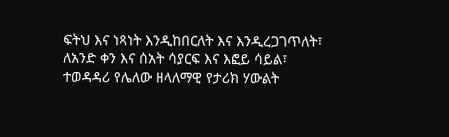ፍትህ እና ነጻነት እንዲከበርለት እና እንዲረጋገጥለት፣ ለአንድ ቀን እና ሰአት ሳያርፍ እና እፎይ ሳይል፣ ተወዳዳሪ የሌለው ዘላለማዊ የታሪክ ሃውልት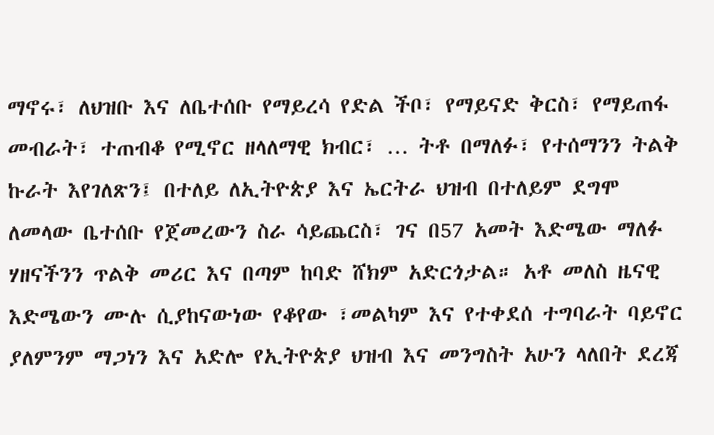ማኖሩ፣ ለህዝቡ እና ለቤተሰቡ የማይረሳ የድል ችቦ፣ የማይናድ ቅርስ፣ የማይጠፋ መብራት፣ ተጠብቆ የሚኖር ዘላለማዊ ክብር፣ … ትቶ በማለፉ፣ የተሰማንን ትልቅ ኩራት እየገለጽን፤ በተለይ ለኢትዮጵያ እና ኤርትራ ህዝብ በተለይም ደግሞ ለመላው ቤተሰቡ የጀመረውን ስራ ሳይጨርስ፣ ገና በ57 አመት እድሜው ማለፉ ሃዘናችንን ጥልቅ መሪር እና በጣም ከባድ ሸክም አድርጎታል። አቶ መለስ ዜናዊ እድሜውን ሙሉ ሲያከናውነው የቆየው ፣መልካም እና የተቀደሰ ተግባራት ባይኖር ያለምንም ማጋነን እና አድሎ የኢትዮጵያ ህዝብ እና መንግስት አሁን ላለበት ደረጃ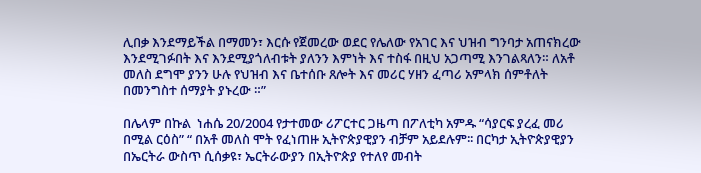ሊበቃ እንደማይችል በማመን፣ እርሱ የጀመረው ወደር የሌለው የአገር እና ህዝብ ግንባታ አጠናክረው እንደሚገፉበት እና እንደሚያጎለብቱት ያለንን እምነት እና ተስፋ በዚህ አጋጣሚ እንገልጻለን። ለአቶ መለስ ደግሞ ያንን ሁሉ የህዝብ እና ቤተሰቡ ጸሎት እና መሪር ሃዘን ፈጣሪ አምላክ ሰምቶለት በመንግስተ ሰማያት ያኑረው ።”

በሌላም በኩል  ነሐሴ 20/2004 የታተመው ሪፖርተር ጋዜጣ በፖለቲካ አምዱ “ሳያርፍ ያረፈ መሪ በሚል ርዕስ” “ በአቶ መለስ ሞት የፈነጠዙ ኢትዮጵያዊያን ብቻም አይደሉም፡፡ በርካታ ኢትዮጵያዊያን በኤርትራ ውስጥ ሲሰቃዩ፣ ኤርትራውያን በኢትዮጵያ የተለየ መብት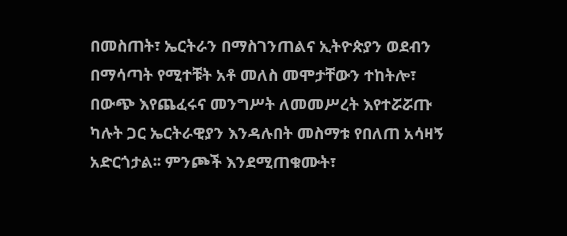በመስጠት፣ ኤርትራን በማስገንጠልና ኢትዮጵያን ወደብን በማሳጣት የሚተቹት አቶ መለስ መሞታቸውን ተከትሎ፣ በውጭ እየጨፈሩና መንግሥት ለመመሥረት እየተሯሯጡ ካሉት ጋር ኤርትራዊያን እንዳሉበት መስማቱ የበለጠ አሳዛኝ አድርጎታል፡፡ ምንጮች እንደሚጠቁሙት፣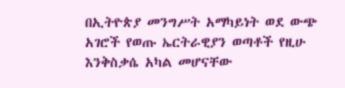በኢትዮጵያ መንግሥት አማካይነት ወደ ውጭ አገሮች የወጡ ኤርትራዊያን ወጣቶች የዚሁ እንቅስቃሴ አካል መሆናቸው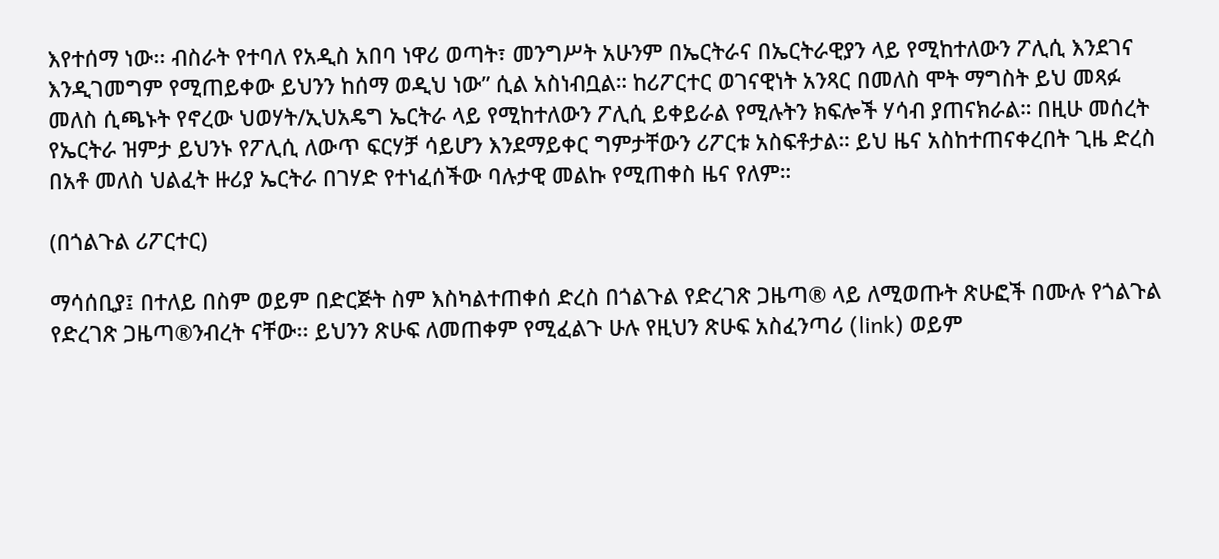እየተሰማ ነው፡፡ ብስራት የተባለ የአዲስ አበባ ነዋሪ ወጣት፣ መንግሥት አሁንም በኤርትራና በኤርትራዊያን ላይ የሚከተለውን ፖሊሲ እንደገና እንዲገመግም የሚጠይቀው ይህንን ከሰማ ወዲህ ነው” ሲል አስነብቧል። ከሪፖርተር ወገናዊነት አንጻር በመለስ ሞት ማግስት ይህ መጻፉ መለስ ሲጫኑት የኖረው ህወሃት/ኢህአዴግ ኤርትራ ላይ የሚከተለውን ፖሊሲ ይቀይራል የሚሉትን ክፍሎች ሃሳብ ያጠናክራል። በዚሁ መሰረት የኤርትራ ዝምታ ይህንኑ የፖሊሲ ለውጥ ፍርሃቻ ሳይሆን እንደማይቀር ግምታቸውን ሪፖርቱ አስፍቶታል። ይህ ዜና አስከተጠናቀረበት ጊዜ ድረስ በአቶ መለስ ህልፈት ዙሪያ ኤርትራ በገሃድ የተነፈሰችው ባሉታዊ መልኩ የሚጠቀስ ዜና የለም።

(በጎልጉል ሪፖርተር)

ማሳሰቢያ፤ በተለይ በስም ወይም በድርጅት ስም እስካልተጠቀሰ ድረስ በጎልጉል የድረገጽ ጋዜጣ® ላይ ለሚወጡት ጽሁፎች በሙሉ የጎልጉል የድረገጽ ጋዜጣ®ንብረት ናቸው፡፡ ይህንን ጽሁፍ ለመጠቀም የሚፈልጉ ሁሉ የዚህን ጽሁፍ አስፈንጣሪ (link) ወይም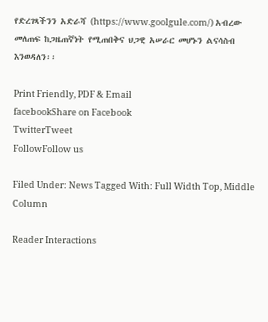የድረገጻችንን አድራሻ (https://www.goolgule.com/) አብረው መለጠፍ ከጋዜጠኛነት የሚጠበቅና ህጋዊ አሠራር መሆኑን ልናሳስብ እንወዳለን፡፡

Print Friendly, PDF & Email
facebookShare on Facebook
TwitterTweet
FollowFollow us

Filed Under: News Tagged With: Full Width Top, Middle Column

Reader Interactions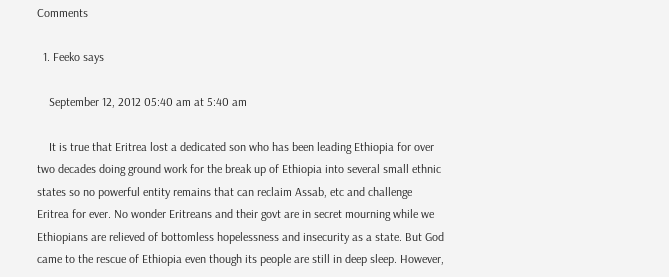Comments

  1. Feeko says

    September 12, 2012 05:40 am at 5:40 am

    It is true that Eritrea lost a dedicated son who has been leading Ethiopia for over two decades doing ground work for the break up of Ethiopia into several small ethnic states so no powerful entity remains that can reclaim Assab, etc and challenge Eritrea for ever. No wonder Eritreans and their govt are in secret mourning while we Ethiopians are relieved of bottomless hopelessness and insecurity as a state. But God came to the rescue of Ethiopia even though its people are still in deep sleep. However,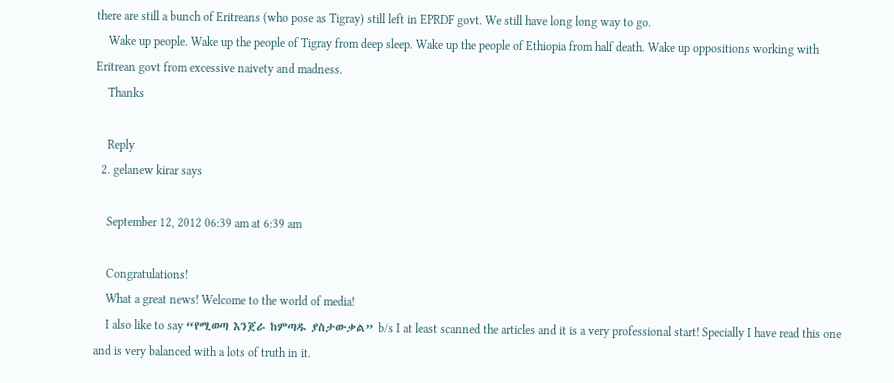there are still a bunch of Eritreans (who pose as Tigray) still left in EPRDF govt. We still have long long way to go.
    Wake up people. Wake up the people of Tigray from deep sleep. Wake up the people of Ethiopia from half death. Wake up oppositions working with Eritrean govt from excessive naivety and madness.
    Thanks

    Reply
  2. gelanew kirar says

    September 12, 2012 06:39 am at 6:39 am

    Congratulations!
    What a great news! Welcome to the world of media!
    I also like to say “የሚወጣ እንጀራ ከምጣዱ ያስታውቃል” b/s I at least scanned the articles and it is a very professional start! Specially I have read this one and is very balanced with a lots of truth in it.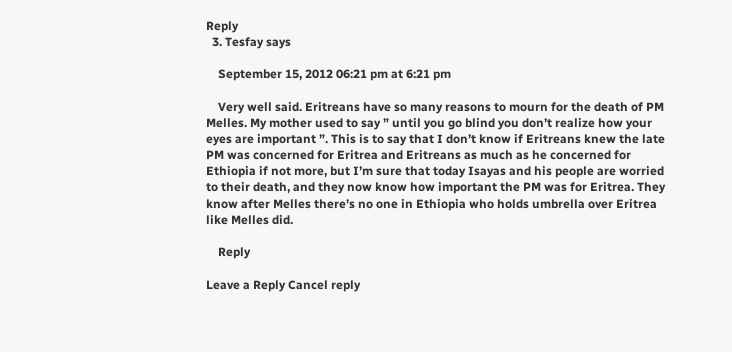Reply
  3. Tesfay says

    September 15, 2012 06:21 pm at 6:21 pm

    Very well said. Eritreans have so many reasons to mourn for the death of PM Melles. My mother used to say ” until you go blind you don’t realize how your eyes are important ”. This is to say that I don’t know if Eritreans knew the late PM was concerned for Eritrea and Eritreans as much as he concerned for Ethiopia if not more, but I’m sure that today Isayas and his people are worried to their death, and they now know how important the PM was for Eritrea. They know after Melles there’s no one in Ethiopia who holds umbrella over Eritrea like Melles did.

    Reply

Leave a Reply Cancel reply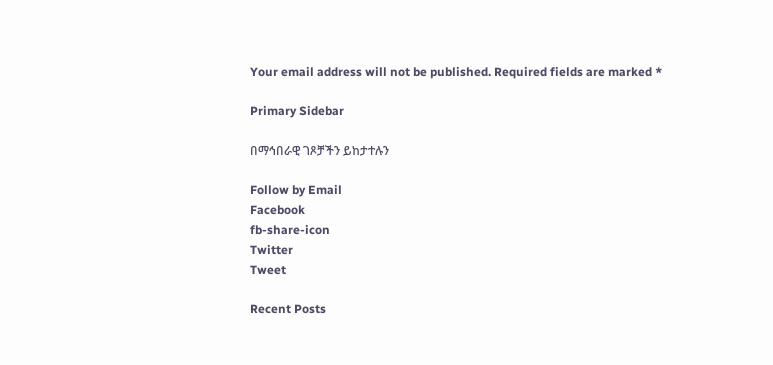Your email address will not be published. Required fields are marked *

Primary Sidebar

በማኅበራዊ ገጾቻችን ይከታተሉን

Follow by Email
Facebook
fb-share-icon
Twitter
Tweet

Recent Posts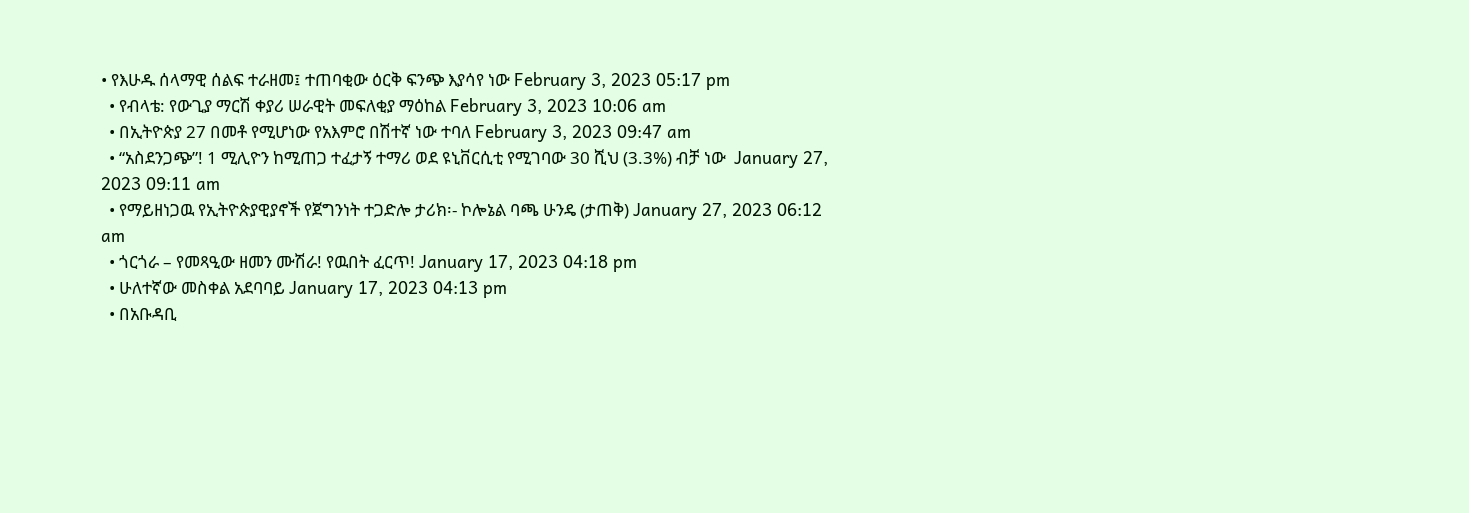• የእሁዱ ሰላማዊ ሰልፍ ተራዘመ፤ ተጠባቂው ዕርቅ ፍንጭ እያሳየ ነው February 3, 2023 05:17 pm
  • የብላቴ: የውጊያ ማርሽ ቀያሪ ሠራዊት መፍለቂያ ማዕከል February 3, 2023 10:06 am
  • በኢትዮጵያ 27 በመቶ የሚሆነው የአእምሮ በሽተኛ ነው ተባለ February 3, 2023 09:47 am
  • “አስደንጋጭ”! 1 ሚሊዮን ከሚጠጋ ተፈታኝ ተማሪ ወደ ዩኒቨርሲቲ የሚገባው 30 ሺህ (3.3%) ብቻ ነው  January 27, 2023 09:11 am
  • የማይዘነጋዉ የኢትዮጵያዊያኖች የጀግንነት ተጋድሎ ታሪክ፡- ኮሎኔል ባጫ ሁንዴ (ታጠቅ) January 27, 2023 06:12 am
  • ጎርጎራ – የመጻዒው ዘመን ሙሽራ! የዉበት ፈርጥ! January 17, 2023 04:18 pm
  • ሁለተኛው መስቀል አደባባይ January 17, 2023 04:13 pm
  • በአቡዳቢ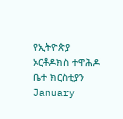የኢትዮጵያ ኦርቶዶክስ ተዋሕዶ ቤተ ክርስቲያን January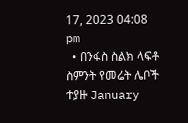17, 2023 04:08 pm
  • በንፋስ ስልክ ላፍቶ ስምንት የመሬት ሌቦች ተያዙ January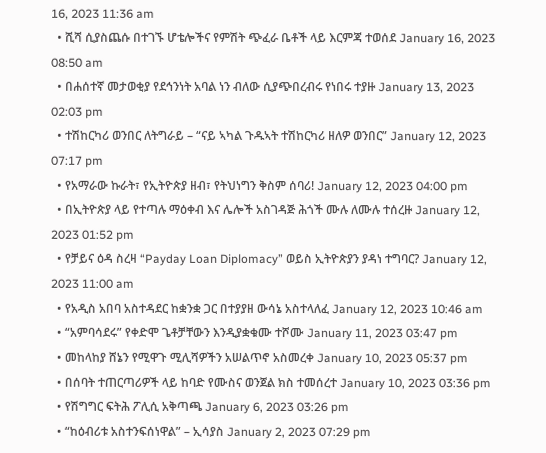16, 2023 11:36 am
  • ሺሻ ሲያስጨሱ በተገኙ ሆቴሎችና የምሽት ጭፈራ ቤቶች ላይ እርምጃ ተወሰደ January 16, 2023 08:50 am
  • በሐሰተኛ መታወቂያ የደኅንነት አባል ነን ብለው ሲያጭበረብሩ የነበሩ ተያዙ January 13, 2023 02:03 pm
  • ተሽከርካሪ ወንበር ለትግራይ – “ናይ ኣካል ጉዱኣት ተሽከርካሪ ዘለዎ ወንበር” January 12, 2023 07:17 pm
  • የአማራው ኩራት፣ የኢትዮጵያ ዘብ፣ የትህነግን ቅስም ሰባሪ! January 12, 2023 04:00 pm
  • በኢትዮጵያ ላይ የተጣሉ ማዕቀብ እና ሌሎች አስገዳጅ ሕጎች ሙሉ ለሙሉ ተሰረዙ January 12, 2023 01:52 pm
  • የቻይና ዕዳ ስረዛ “Payday Loan Diplomacy” ወይስ ኢትዮጵያን ያዳነ ተግባር? January 12, 2023 11:00 am
  • የአዲስ አበባ አስተዳደር ከቋንቋ ጋር በተያያዘ ውሳኔ አስተላለፈ January 12, 2023 10:46 am
  • “አምባሳደሩ” የቀድሞ ጌቶቻቸውን እንዲያቋቁሙ ተሾሙ January 11, 2023 03:47 pm
  • መከላከያ ሸኔን የሚዋጉ ሚሊሻዎችን አሠልጥኖ አስመረቀ January 10, 2023 05:37 pm
  • በሰባት ተጠርጣሪዎች ላይ ከባድ የሙስና ወንጀል ክስ ተመሰረተ January 10, 2023 03:36 pm
  • የሽግግር ፍትሕ ፖሊሲ አቅጣጫ January 6, 2023 03:26 pm
  • “ከዕብሪቱ አስተንፍሰነዋል” – ኢሳያስ January 2, 2023 07:29 pm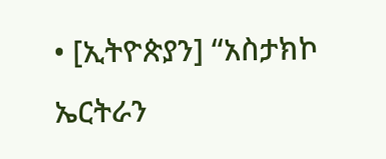• [ኢትዮጵያን] “አስታክኮ ኤርትራን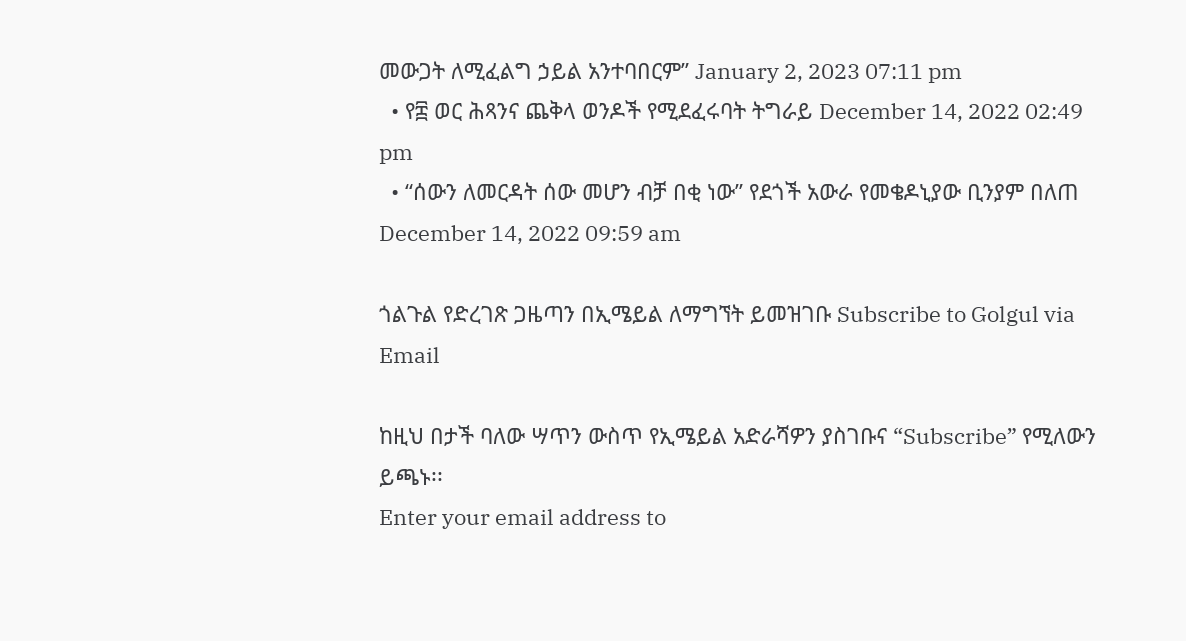መውጋት ለሚፈልግ ኃይል አንተባበርም” January 2, 2023 07:11 pm
  • የ፰ ወር ሕጻንና ጨቅላ ወንዶች የሚደፈሩባት ትግራይ December 14, 2022 02:49 pm
  • “ሰውን ለመርዳት ሰው መሆን ብቻ በቂ ነው” የደጎች አውራ የመቄዶኒያው ቢንያም በለጠ December 14, 2022 09:59 am

ጎልጉል የድረገጽ ጋዜጣን በኢሜይል ለማግኘት ይመዝገቡ Subscribe to Golgul via Email

ከዚህ በታች ባለው ሣጥን ውስጥ የኢሜይል አድራሻዎን ያስገቡና “Subscribe” የሚለውን ይጫኑ፡፡
Enter your email address to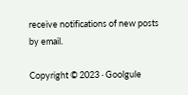receive notifications of new posts by email.

Copyright © 2023 · Goolgule